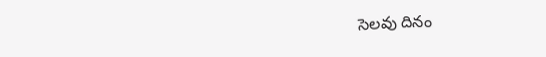సెలవు దినం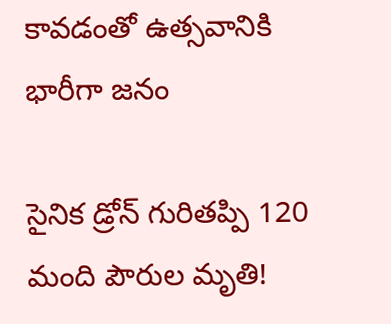కావడంతో ఉత్సవానికి భారీగా జనం

సైనిక డ్రోన్‌ గురితప్పి 120 మంది పౌరుల మృతి!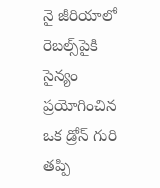నై జీరియాలో రెబల్స్‌పైకి సైన్యం ప్రయోగించిన ఒక డ్రోన్‌ గురి తప్పి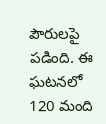పౌరులపై పడింది. ఈ ఘటనలో 120 మంది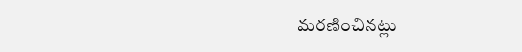మరణించినట్లు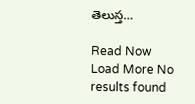తెలుస్త…

Read Now
Load More No results found